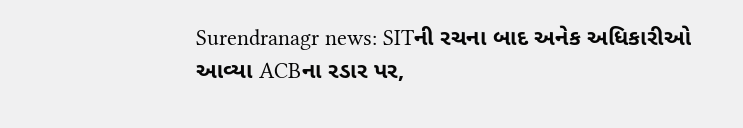Surendranagr news: SITની રચના બાદ અનેક અધિકારીઓ આવ્યા ACBના રડાર પર,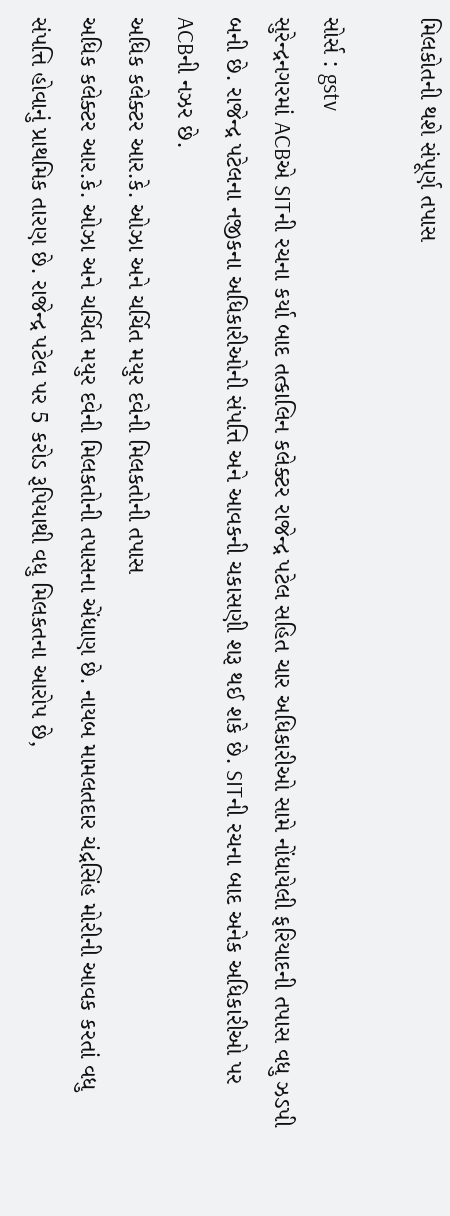મિલકોતની થશે સંપૂર્ણ તપાસ

સોર્સ : gstv
સુરેન્દ્રનગરમાં ACBએ SITની રચના કર્યા બાદ તત્કાલિન કલેક્ટર રાજેન્દ્ર પટેલ સહિત ચાર અધિકારીઓ સામે નોંધાયેલી ફરિયાદની તપાસ વધુ ઝડપી બની છે. રાજેન્દ્ર પટેલના નજીકના અધિકારીઓની સંપત્તિ અને આવકની ચકાસણી શરૂ થઈ શકે છે. SITની રચના બાદ અનેક અધિકારીઓ પર ACBની નઝર છે.
અધિક કલેક્ટર આર.કે. ઓઝા અને ચર્ચિત મયુર દવેની મિલકતોની તપાસ
અધિક કલેક્ટર આર.કે. ઓઝા અને ચર્ચિત મયુર દવેની મિલકતોની તપાસના એંધાણ છે. નાયબ મામલતદાર ચંદ્રસિંહ મોરીની આવક કરતાં વધુ સંપત્તિ હોવાનું પ્રાથમિક તારણ છે. રાજેન્દ્ર પટેલ પર 5 કરોડ રૂપિયાથી વધુ મિલકતના આરોપ છે,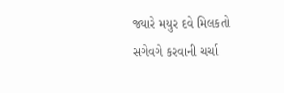જ્યારે મયુર દવે મિલકતો સગેવગે કરવાની ચર્ચા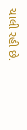ચાલી રહી છે.